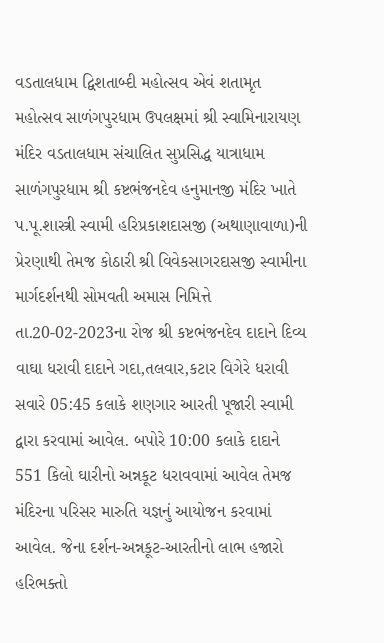વડતાલધામ દ્વિશતાબ્દી મહોત્સવ એવં શતામૃત મહોત્સવ સાળંગપુરધામ ઉપલક્ષમાં શ્રી સ્વામિનારાયણ મંદિર વડતાલધામ સંચાલિત સુપ્રસિદ્ધ યાત્રાધામ સાળંગપુરધામ શ્રી કષ્ટભંજનદેવ હનુમાનજી મંદિર ખાતે પ.પૂ.શાસ્ત્રી સ્વામી હરિપ્રકાશદાસજી (અથાણાવાળા)ની પ્રેરણાથી તેમજ કોઠારી શ્રી વિવેકસાગરદાસજી સ્વામીના માર્ગદર્શનથી સોમવતી અમાસ નિમિત્તે તા.20-02-2023ના રોજ શ્રી કષ્ટભંજનદેવ દાદાને દિવ્ય વાઘા ધરાવી દાદાને ગદા,તલવાર,કટાર વિગેરે ધરાવી સવારે 05:45 કલાકે શણગાર આરતી પૂજારી સ્વામી દ્વારા કરવામાં આવેલ. બપોરે 10:00 કલાકે દાદાને 551 કિલો ઘારીનો અન્નકૂટ ધરાવવામાં આવેલ તેમજ મંદિરના પરિસર મારુતિ યજ્ઞનું આયોજન કરવામાં આવેલ. જેના દર્શન-અન્નકૂટ-આરતીનો લાભ હજારો હરિભક્તો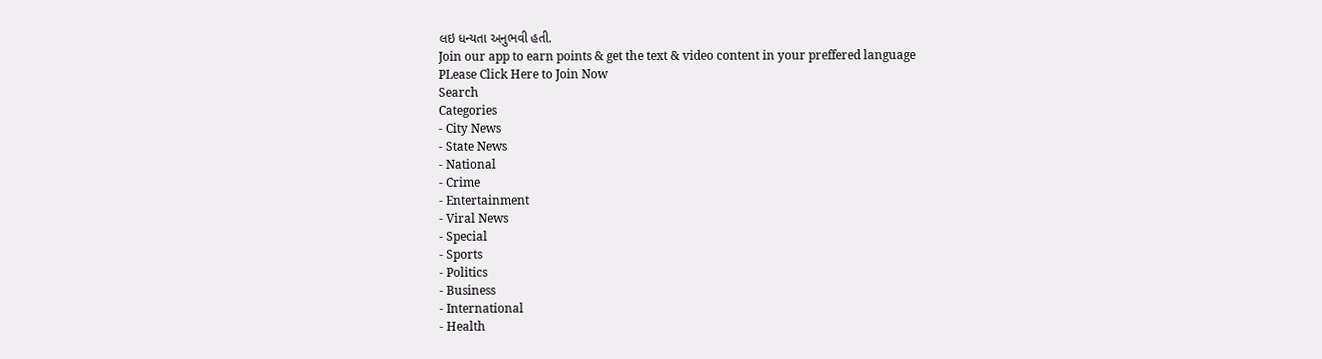લઇ ધન્યતા અનુભવી હતી.
Join our app to earn points & get the text & video content in your preffered language
PLease Click Here to Join Now
Search
Categories
- City News
- State News
- National
- Crime
- Entertainment
- Viral News
- Special
- Sports
- Politics
- Business
- International
- Health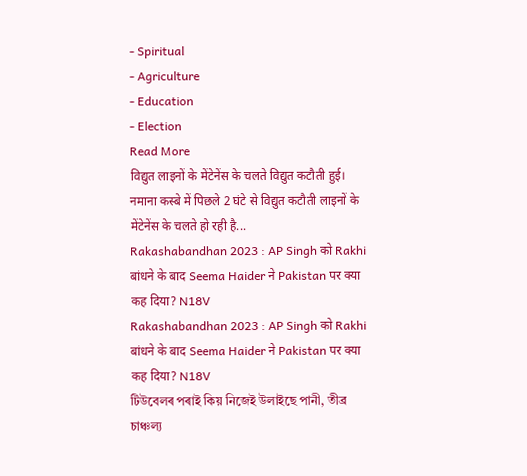- Spiritual
- Agriculture
- Education
- Election
Read More
विद्युत लाइनों के मेंटेनेंस के चलते विद्युत कटौती हुई।
नमाना कस्बे में पिछले 2 घंटे से विद्युत कटौती लाइनों के मेंटेनेंस के चलते हो रही है...
Rakashabandhan 2023 : AP Singh को Rakhi बांधने के बाद Seema Haider ने Pakistan पर क्या कह दिया? N18V
Rakashabandhan 2023 : AP Singh को Rakhi बांधने के बाद Seema Haider ने Pakistan पर क्या कह दिया? N18V
টিউবেলৰ পৰাই কিয় নিজেই উলাইছে পানী, তীব্ৰ চাঞ্চল্য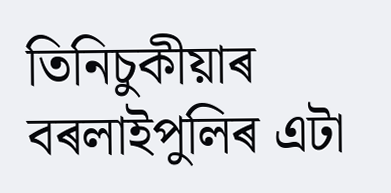তিনিচুকীয়াৰ বৰলাইপুলিৰ এটা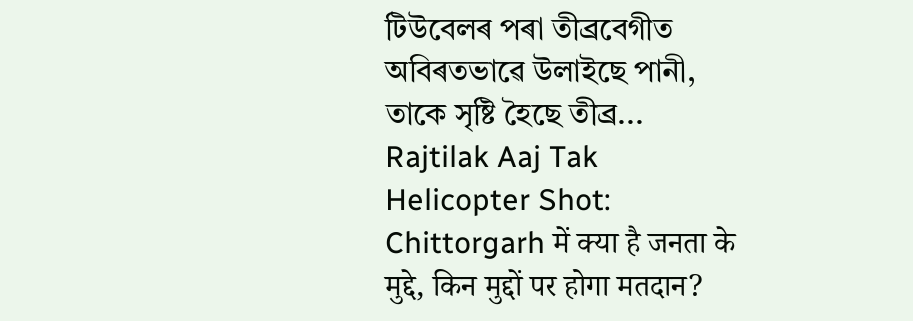টিউবেলৰ পৰা তীব্ৰবেগীত অবিৰতভাৱে উলাইছে পানী, তাকে সৃষ্টি হৈছে তীব্ৰ...
Rajtilak Aaj Tak Helicopter Shot: Chittorgarh में क्या है जनता के मुद्दे, किन मुद्दों पर होगा मतदान?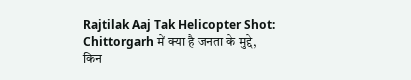Rajtilak Aaj Tak Helicopter Shot: Chittorgarh में क्या है जनता के मुद्दे, किन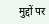मुद्दों पर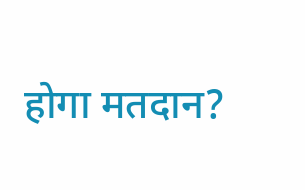होगा मतदान?